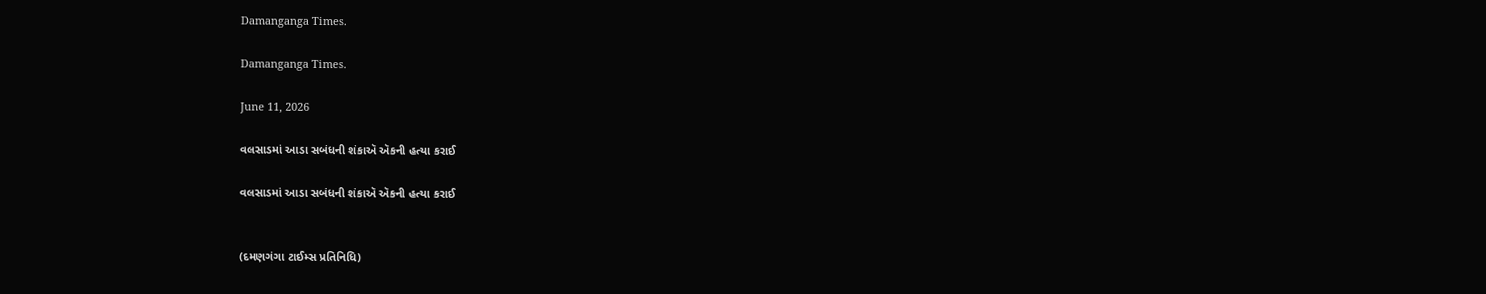Damanganga Times.

Damanganga Times.

June 11, 2026

વલસાડમાં આડા સબંધની શંકાઍ ઍકની હત્યા કરાઈ

વલસાડમાં આડા સબંધની શંકાઍ ઍકની હત્યા કરાઈ


(દમણગંગા ટાઈમ્સ પ્રતિનિધિ)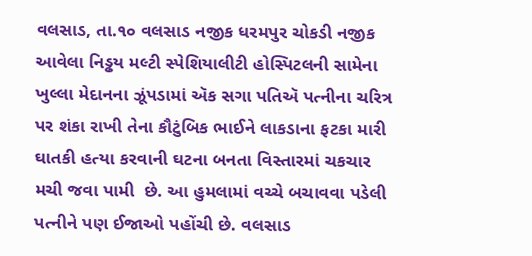વલસાડ, તા.૧૦ વલસાડ નજીક ધરમપુર ચોકડી નજીક આવેલા નિડ્ઢય મલ્ટી સ્પેશિયાલીટી હોસ્પિટલની સામેના ખુલ્લા મેદાનના ઝૂંપડામાં ઍક સગા પતિઍ પત્નીના ચરિત્ર પર શંકા રાખી તેના કૌટુંબિક ભાઈને લાકડાના ફટકા મારી ઘાતકી હત્યા કરવાની ઘટના બનતા વિસ્તારમાં ચકચાર મચી જવા પામી  છે. આ હુમલામાં વચ્ચે બચાવવા પડેલી પત્નીને પણ ઈજાઓ પહોંચી છે. વલસાડ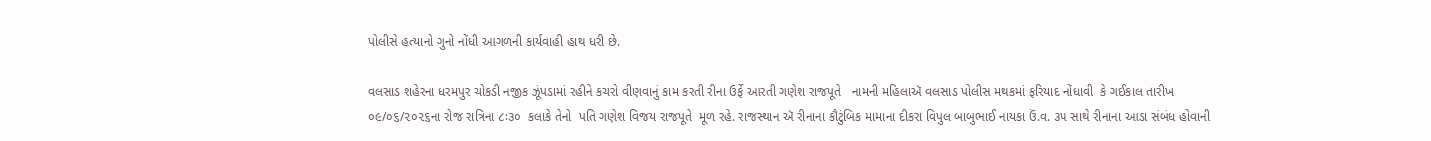પોલીસે હત્યાનો ગુનો નોંધી આગળની કાર્યવાહી હાથ ધરી છે.

વલસાડ શહેરના ધરમપુર ચોકડી નજીક ઝૂંપડામાં રહીને કચરો વીણવાનું કામ કરતી રીના ઉર્ફે આરતી ગણેશ રાજપૂતે   નામની મહિલાઍ વલસાડ પોલીસ મથકમાં ફરિયાદ નોંધાવી  કે ગઈકાલ તારીખ ૦૯/૦૬/૨૦૨૬ના રોજ રાત્રિના ૮ઃ૩૦  કલાકે તેનો  પતિ ગણેશ વિજય રાજપૂતે  મૂળ રહે. રાજસ્થાન ઍ રીનાના કૌટુંબિક મામાના દીકરા વિપુલ બાબુભાઈ નાયકા ઉં.વ. ૩૫ સાથે રીનાના આડા સંબંધ હોવાની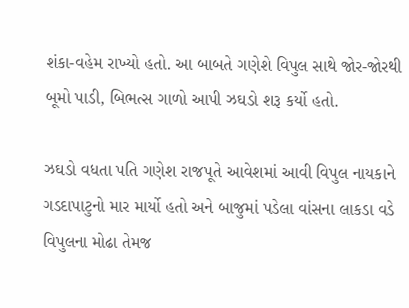શંકા-વહેમ રાખ્યો હતો. આ બાબતે ગણેશે વિપુલ સાથે જોર-જોરથી બૂમો પાડી, બિભત્સ ગાળો આપી ઝઘડો શરૂ કર્યો હતો.

ઝઘડો વધતા પતિ ગણેશ રાજપૂતે આવેશમાં આવી વિપુલ નાયકાને ગડદાપાટુનો માર માર્યો હતો અને બાજુમાં પડેલા વાંસના લાકડા વડે વિપુલના મોઢા તેમજ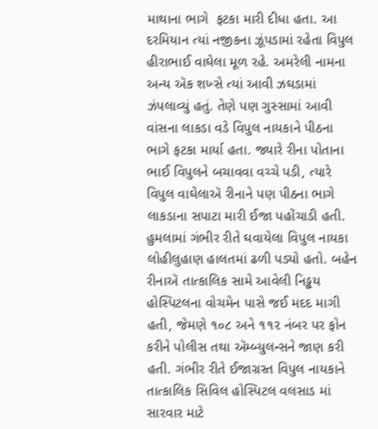માથાના ભાગે  ફટકા મારી દીધા હતા. આ દરમિયાન ત્યાં નજીકના ઝૂંપડામાં રહેતા વિપુલ હીરાભાઈ વાઘેલા મૂળ રહે. અમરેલી નામના અન્ય ઍક શખ્સે ત્યાં આવી ઝઘડામાં ઝંપલાવ્યું હતું. તેણે પણ ગુસ્સામાં આવી વાંસના લાકડા વડે વિપુલ નાયકાને પીઠના ભાગે ફટકા માર્યા હતા. જ્યારે રીના પોતાના ભાઈ વિપુલને બચાવવા વચ્ચે પડી, ત્યારે વિપુલ વાઘેલાઍ રીનાને પણ પીઠના ભાગે લાકડાના સપાટા મારી ઈજા પહોંચાડી હતી. હુમલામાં ગંભીર રીતે ઘવાયેલા વિપુલ નાયકા લોહીલુહાણ હાલતમાં ઢળી પડ્યો હતો. બહેન રીનાઍ તાત્કાલિક સામે આવેલી નિડ્ઢય હોસ્પિટલના વોચમેન પાસે જઈ મદદ માગી હતી, જેમણે ૧૦૮ અને ૧૧૨ નંબર પર ફોન કરીને પોલીસ તથા ઍમ્બ્યુલન્સને જાણ કરી હતી. ગંભીર રીતે ઈજાગ્રસ્ત વિપુલ નાયકાને તાત્કાલિક સિવિલ હોસ્પિટલ વલસાડ માં  સારવાર માટે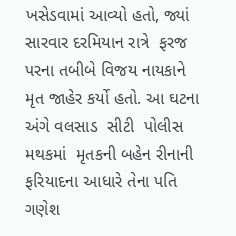ખસેડવામાં આવ્યો હતો, જ્યાં સારવાર દરમિયાન રાત્રે  ફરજ પરના તબીબે વિજય નાયકાને   મૃત જાહેર કર્યો હતો. આ ઘટના અંગે વલસાડ  સીટી  પોલીસ મથકમાં  મૃતકની બહેન રીનાની ફરિયાદના આધારે તેના પતિ ગણેશ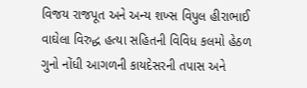વિજય રાજપૂત અને અન્ય શખ્સ વિપુલ હીરાભાઈ વાઘેલા વિરુદ્ધ હત્યા સહિતની વિવિધ કલમો હેઠળ ગુનો નોંધી આગળની કાયદેસરની તપાસ અને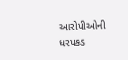આરોપીઓની ધરપકડ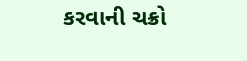કરવાની ચક્રો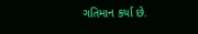ગતિમાન કર્યા છે.